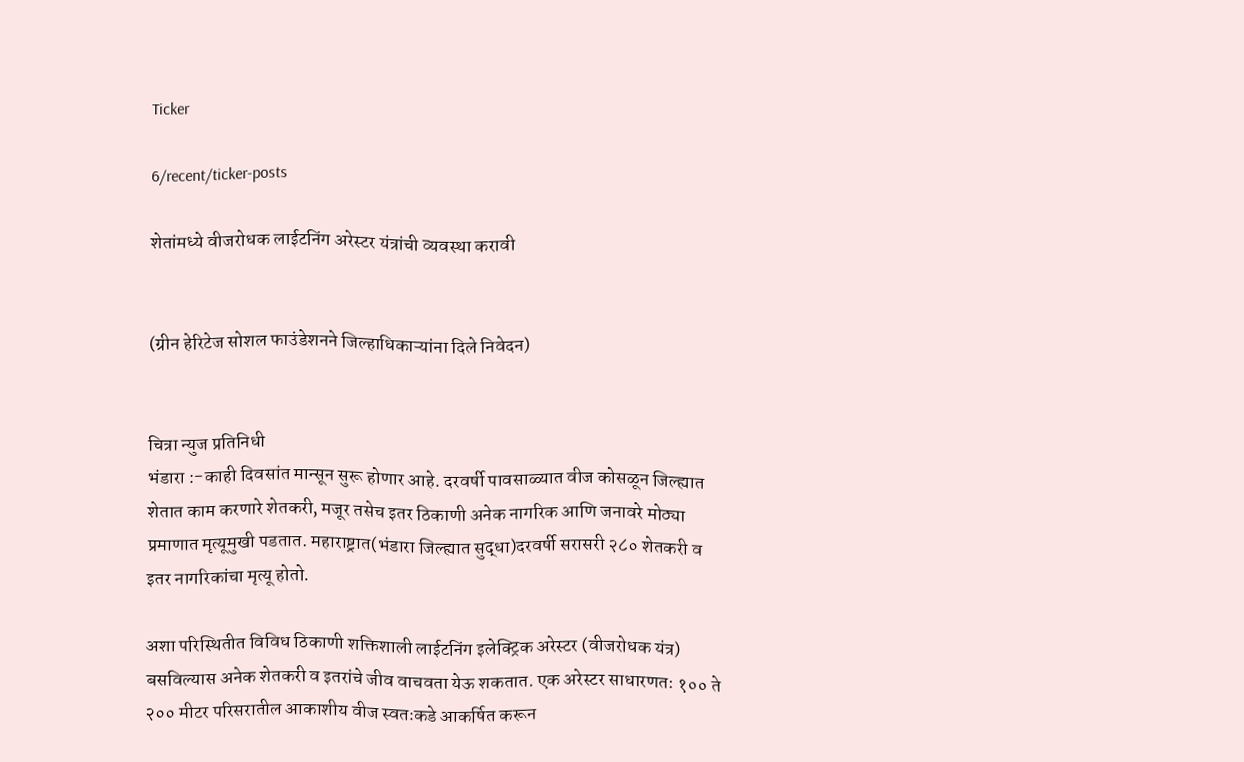Ticker

6/recent/ticker-posts

शेतांमध्ये वीजरोधक लाईटनिंग अरेस्टर यंत्रांची व्यवस्था करावी


(ग्रीन हेरिटेज सोशल फाउंडेशनने जिल्हाधिकाऱ्यांना दिले निवेदन)


चित्रा न्युज प्रतिनिधी
भंडारा :-काही दिवसांत मान्सून सुरू होणार आहे. दरवर्षी पावसाळ्यात वीज कोसळून जिल्ह्यात शेतात काम करणारे शेतकरी, मजूर तसेच इतर ठिकाणी अनेक नागरिक आणि जनावरे मोठ्या प्रमाणात मृत्यूमुखी पडतात. महाराष्ट्रात(भंडारा जिल्ह्यात सुद्धा)दरवर्षी सरासरी २८० शेतकरी व इतर नागरिकांचा मृत्यू होतो.

अशा परिस्थितीत विविध ठिकाणी शक्तिशाली लाईटनिंग इलेक्ट्रिक अरेस्टर (वीजरोधक यंत्र) बसविल्यास अनेक शेतकरी व इतरांचे जीव वाचवता येऊ शकतात. एक अरेस्टर साधारणतः १०० ते २०० मीटर परिसरातील आकाशीय वीज स्वतःकडे आकर्षित करून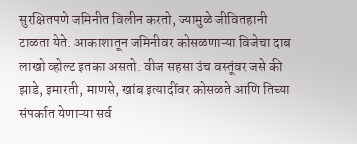सुरक्षितपणे जमिनीत विलीन करतो, ज्यामुळे जीवितहानी टाळता येते. आकाशातून जमिनीवर कोसळणाऱ्या विजेचा दाब लाखो व्होल्ट इतका असतो. वीज सहसा उंच वस्तूंवर जसे की झाडे, इमारती, माणसे, खांब इत्यादींवर कोसळते आणि तिच्या संपर्कात येणाऱ्या सर्व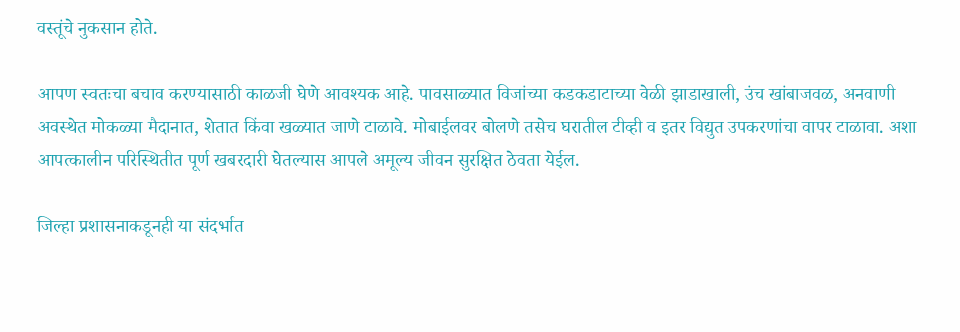वस्तूंचे नुकसान होते.

आपण स्वतःचा बचाव करण्यासाठी काळजी घेणे आवश्यक आहे. पावसाळ्यात विजांच्या कडकडाटाच्या वेळी झाडाखाली, उंच खांबाजवळ, अनवाणी अवस्थेत मोकळ्या मैदानात, शेतात किंवा खळ्यात जाणे टाळावे. मोबाईलवर बोलणे तसेच घरातील टीव्ही व इतर विद्युत उपकरणांचा वापर टाळावा. अशा आपत्कालीन परिस्थितीत पूर्ण खबरदारी घेतल्यास आपले अमूल्य जीवन सुरक्षित ठेवता येईल.

जिल्हा प्रशासनाकडूनही या संदर्भात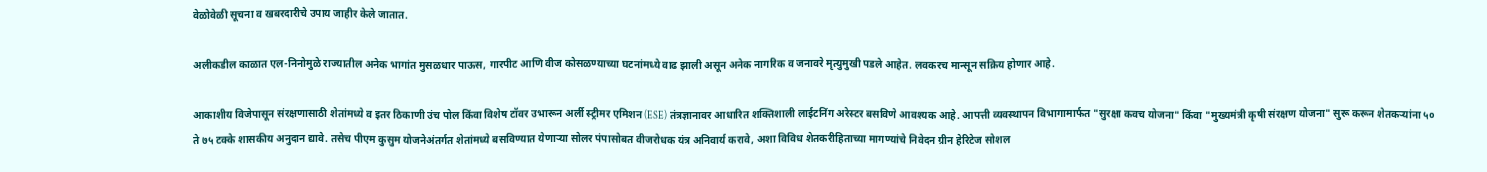वेळोवेळी सूचना व खबरदारीचे उपाय जाहीर केले जातात.

अलीकडील काळात एल-निनोमुळे राज्यातील अनेक भागांत मुसळधार पाऊस, गारपीट आणि वीज कोसळण्याच्या घटनांमध्ये वाढ झाली असून अनेक नागरिक व जनावरे मृत्युमुखी पडले आहेत. लवकरच मान्सून सक्रिय होणार आहे.

आकाशीय विजेपासून संरक्षणासाठी शेतांमध्ये व इतर ठिकाणी उंच पोल किंवा विशेष टॉवर उभारून अर्ली स्ट्रीमर एमिशन (ESE) तंत्रज्ञानावर आधारित शक्तिशाली लाईटनिंग अरेस्टर बसविणे आवश्यक आहे. आपत्ती व्यवस्थापन विभागामार्फत "सुरक्षा कवच योजना" किंवा "मुख्यमंत्री कृषी संरक्षण योजना" सुरू करून शेतकऱ्यांना ५० ते ७५ टक्के शासकीय अनुदान द्यावे. तसेच पीएम कुसुम योजनेअंतर्गत शेतांमध्ये बसविण्यात येणाऱ्या सोलर पंपासोबत वीजरोधक यंत्र अनिवार्य करावे, अशा विविध शेतकरीहिताच्या मागण्यांचे निवेदन ग्रीन हेरिटेज सोशल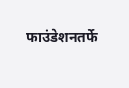फाउंडेशनतर्फे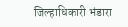जिल्हाधिकारी भंडारा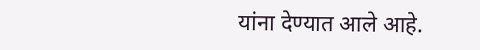यांना देण्यात आले आहे.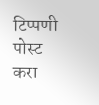टिप्पणी पोस्ट करा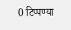0 टिप्पण्या